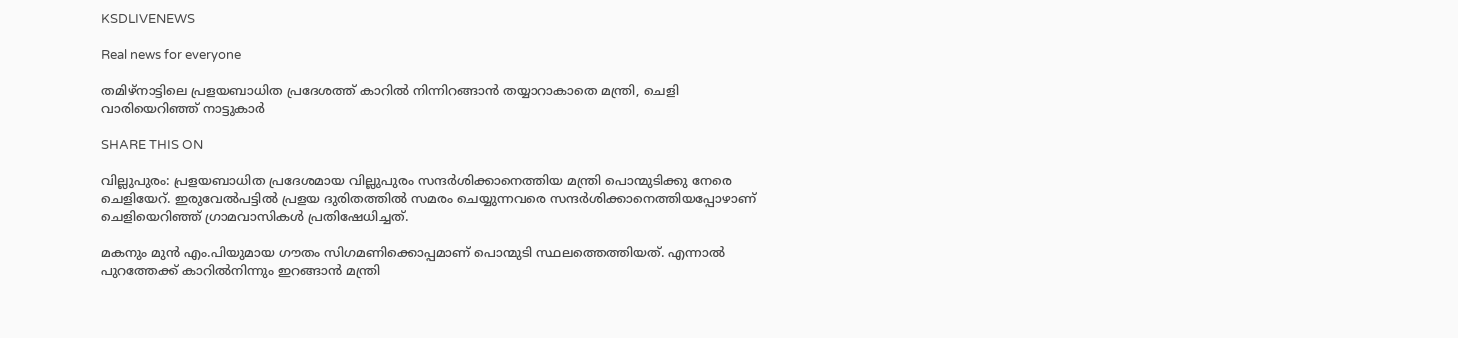KSDLIVENEWS

Real news for everyone

തമിഴ്നാട്ടിലെ പ്രളയബാധിത പ്രദേശത്ത് കാറില്‍ നിന്നിറങ്ങാൻ തയ്യാറാകാതെ മന്ത്രി, ചെളി വാരിയെറിഞ്ഞ് നാട്ടുകാര്‍

SHARE THIS ON

വില്ലുപുരം: പ്രളയബാധിത പ്രദേശമായ വില്ലുപുരം സന്ദർശിക്കാനെത്തിയ മന്ത്രി പൊന്മുടിക്കു നേരെ ചെളിയേറ്. ഇരുവേല്‍പട്ടില്‍ പ്രളയ ദുരിതത്തില്‍ സമരം ചെയ്യുന്നവരെ സന്ദർശിക്കാനെത്തിയപ്പോഴാണ് ചെളിയെറിഞ്ഞ് ഗ്രാമവാസികള്‍ പ്രതിഷേധിച്ചത്.

മകനും മുൻ എം.പിയുമായ ഗൗതം സിഗമണിക്കൊപ്പമാണ് പൊന്മുടി സ്ഥലത്തെത്തിയത്. എന്നാല്‍ പുറത്തേക്ക് കാറില്‍നിന്നും ഇറങ്ങാൻ മന്ത്രി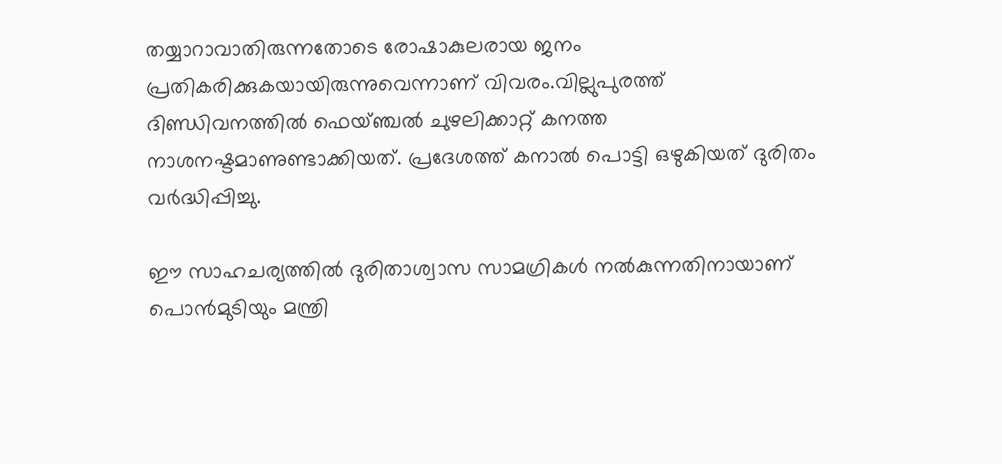തയ്യാറാവാതിരുന്നതോടെ രോഷാകുലരായ ജനം പ്രതികരിക്കുകയായിരുന്നുവെന്നാണ് വിവരം.വില്ലുപുരത്ത് ദിണ്ഡിവനത്തില്‍ ഫെയ്ഞ്ചല്‍ ചുഴലിക്കാറ്റ് കനത്ത നാശനഷ്ടമാണുണ്ടാക്കിയത്. പ്രദേശത്ത് കനാല്‍ പൊട്ടി ഒഴുകിയത് ദുരിതം വർദ്ധിപ്പിച്ചു.

ഈ സാഹചര്യത്തില്‍ ദുരിതാശ്വാസ സാമഗ്രികള്‍ നല്‍കുന്നതിനായാണ് പൊൻമുടിയും മന്ത്രി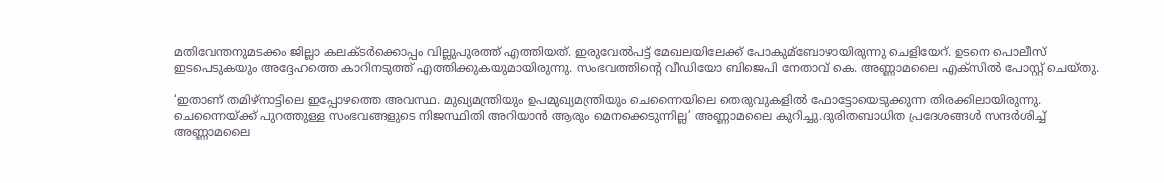മതിവേന്തനുമടക്കം ജില്ലാ കലക്ടർക്കൊപ്പം വില്ലുപുരത്ത് എത്തിയത്. ഇരുവേല്‍പട്ട് മേഖലയിലേക്ക് പോകുമ്ബോഴായിരുന്നു ചെളിയേറ്. ഉടനെ പൊലീസ് ഇടപെടുകയും അദ്ദേഹത്തെ കാറിനടുത്ത് എത്തിക്കുകയുമായിരുന്നു. സംഭവത്തിന്റെ വീഡിയോ ബിജെപി നേതാവ് കെ. അണ്ണാമലൈ എക്സില്‍ പോസ്റ്റ് ചെയ്തു.

‘ഇതാണ് തമിഴ്നാട്ടിലെ ഇപ്പോഴത്തെ അവസ്ഥ. മുഖ്യമന്ത്രിയും ഉപമുഖ്യമന്ത്രിയും ചെന്നൈയിലെ തെരുവുകളില്‍ ഫോട്ടോയെടുക്കുന്ന തിരക്കിലായിരുന്നു. ചെന്നൈയ്ക്ക് പുറത്തുള്ള സംഭവങ്ങളുടെ നിജസ്ഥിതി അറിയാൻ ആരും മെനക്കെടുന്നില്ല’ അണ്ണാമലൈ കുറിച്ചു.ദുരിതബാധിത പ്രദേശങ്ങള്‍ സന്ദർശിച്ച്‌ അണ്ണാമലൈ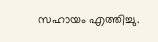സഹായം എത്തിച്ചു.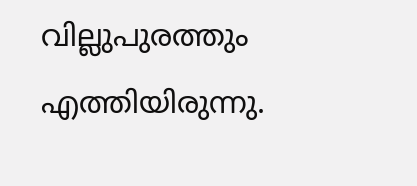വില്ലുപുരത്തും എത്തിയിരുന്നു.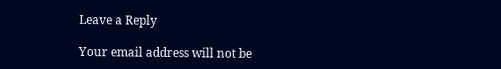Leave a Reply

Your email address will not be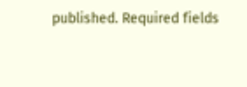published. Required fields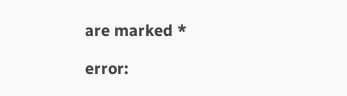are marked *

error: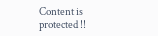Content is protected !!